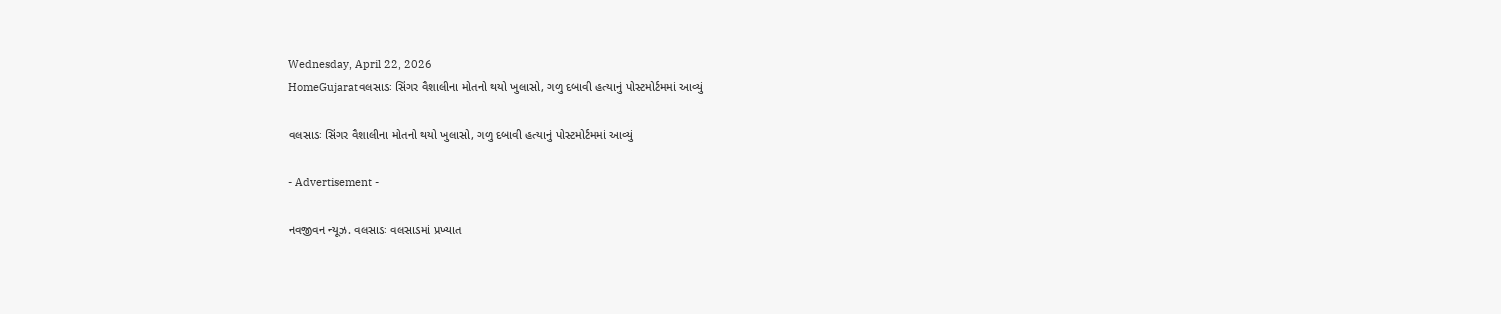Wednesday, April 22, 2026
HomeGujaratવલસાડઃ સિંગર વૈશાલીના મોતનો થયો ખુલાસો, ગળુ દબાવી હત્યાનું પોસ્ટમોર્ટમમાં આવ્યું

વલસાડઃ સિંગર વૈશાલીના મોતનો થયો ખુલાસો, ગળુ દબાવી હત્યાનું પોસ્ટમોર્ટમમાં આવ્યું

- Advertisement -

નવજીવન ન્યૂઝ. વલસાડઃ વલસાડમાં પ્રખ્યાત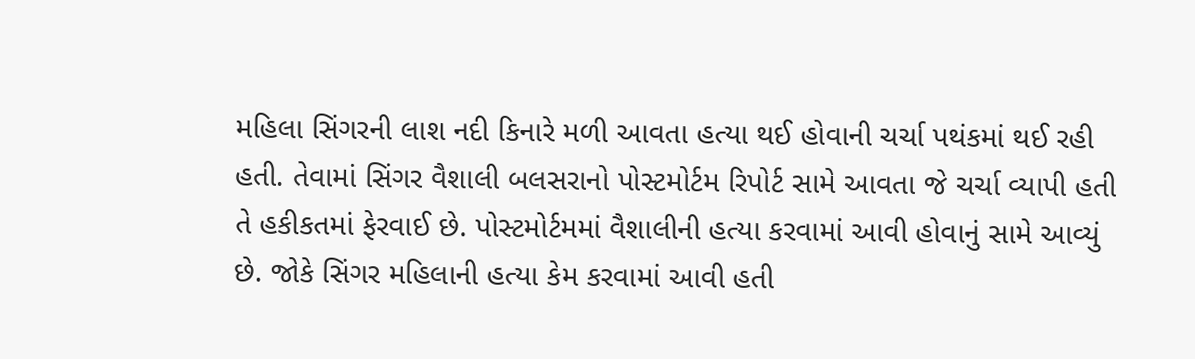મહિલા સિંગરની લાશ નદી કિનારે મળી આવતા હત્યા થઈ હોવાની ચર્ચા પથંકમાં થઈ રહી હતી. તેવામાં સિંગર વૈશાલી બલસરાનો પોસ્ટમોર્ટમ રિપોર્ટ સામે આવતા જે ચર્ચા વ્યાપી હતી તે હકીકતમાં ફેરવાઈ છે. પોસ્ટમોર્ટમમાં વૈશાલીની હત્યા કરવામાં આવી હોવાનું સામે આવ્યું છે. જોકે સિંગર મહિલાની હત્યા કેમ કરવામાં આવી હતી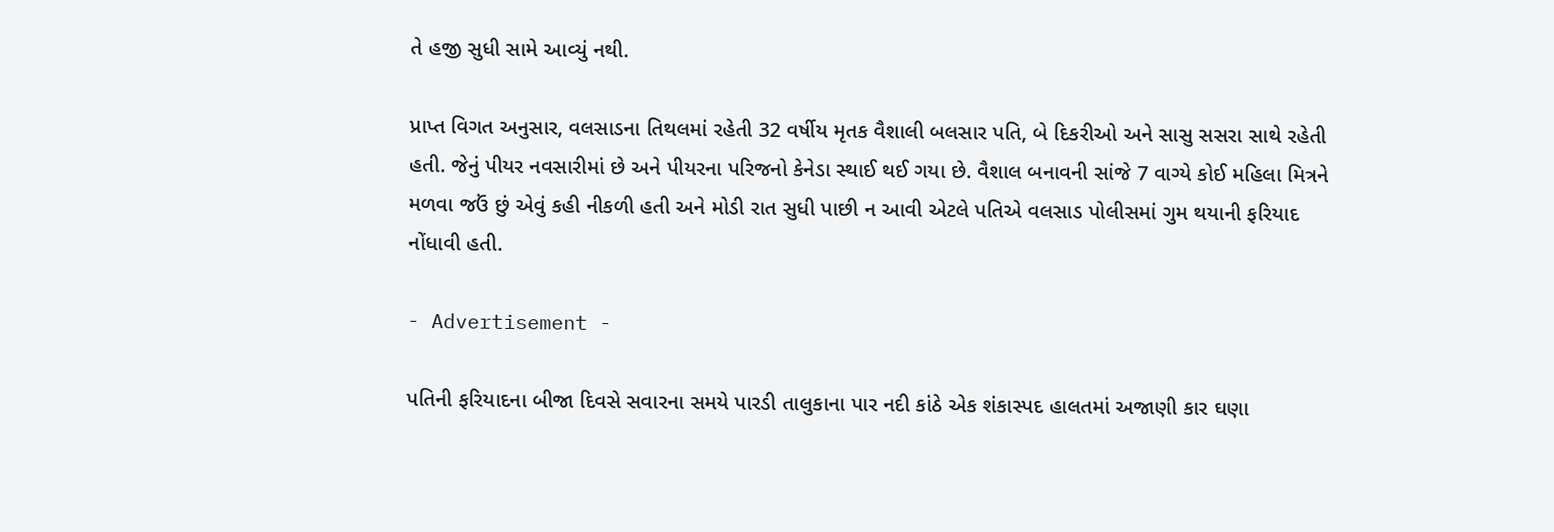તે હજી સુધી સામે આવ્યું નથી.

પ્રાપ્ત વિગત અનુસાર, વલસાડના તિથલમાં રહેતી 32 વર્ષીય મૃતક વૈશાલી બલસાર પતિ, બે દિકરીઓ અને સાસુ સસરા સાથે રહેતી હતી. જેનું પીયર નવસારીમાં છે અને પીયરના પરિજનો કેનેડા સ્થાઈ થઈ ગયા છે. વૈશાલ બનાવની સાંજે 7 વાગ્યે કોઈ મહિલા મિત્રને મળવા જઉં છું એવું કહી નીકળી હતી અને મોડી રાત સુધી પાછી ન આવી એટલે પતિએ વલસાડ પોલીસમાં ગુમ થયાની ફરિયાદ નોંધાવી હતી.

- Advertisement -

પતિની ફરિયાદના બીજા દિવસે સવારના સમયે પારડી તાલુકાના પાર નદી કાંઠે એક શંકાસ્પદ હાલતમાં અજાણી કાર ઘણા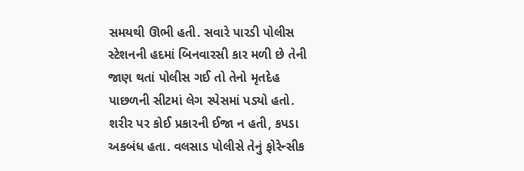સમયથી ઊભી હતી. સવારે પારડી પોલીસ સ્ટેશનની હદમાં બિનવારસી કાર મળી છે તેની જાણ થતાં પોલીસ ગઈ તો તેનો મૃતદેહ પાછળની સીટમાં લેગ સ્પેસમાં પડ્યો હતો. શરીર પર કોઈ પ્રકારની ઈજા ન હતી, કપડા અકબંધ હતા. વલસાડ પોલીસે તેનું ફોરેન્સીક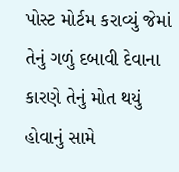પોસ્ટ મોર્ટમ કરાવ્યું જેમાં તેનું ગળું દબાવી દેવાના કારણે તેનું મોત થયું હોવાનું સામે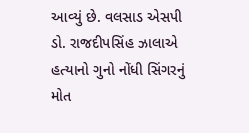આવ્યું છે. વલસાડ એસપી ડો. રાજદીપસિંહ ઝાલાએ હત્યાનો ગુનો નોંધી સિંગરનું મોત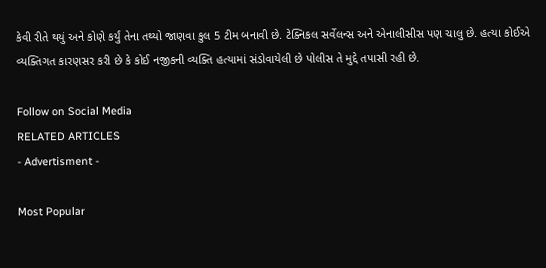કેવી રીતે થયું અને કોણે કર્યું તેના તથ્યો જાણવા કુલ 5 ટીમ બનાવી છે. ટેક્નિકલ સર્વેલન્સ અને એનાલીસીસ પણ ચાલુ છે. હત્યા કોઈએ વ્યક્તિગત કારણસર કરી છે કે કોઈ નજીકની વ્યક્તિ હત્યામાં સંડોવાયેલી છે પોલીસ તે મુદ્દે તપાસી રહી છે.

Follow on Social Media
RELATED ARTICLES
- Advertisment -

Most Popular